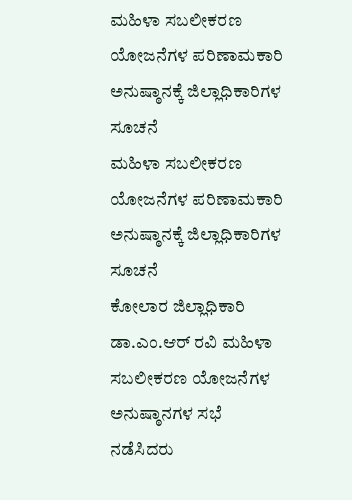ಮಹಿಳಾ ಸಬಲೀಕರಣ ಯೋಜನೆಗಳ ಪರಿಣಾಮಕಾರಿ ಅನುಷ್ಠಾನಕ್ಕೆ ಜಿಲ್ಲಾಧಿಕಾರಿಗಳ ಸೂಚನೆ
ಮಹಿಳಾ ಸಬಲೀಕರಣ ಯೋಜನೆಗಳ ಪರಿಣಾಮಕಾರಿ ಅನುಷ್ಠಾನಕ್ಕೆ ಜಿಲ್ಲಾಧಿಕಾರಿಗಳ ಸೂಚನೆ
ಕೋಲಾರ ಜಿಲ್ಲಾಧಿಕಾರಿ ಡಾ.ಎಂ.ಆರ್ ರವಿ ಮಹಿಳಾ ಸಬಲೀಕರಣ ಯೋಜನೆಗಳ ಅನುಷ್ಠಾನಗಳ ಸಭೆ ನಡೆಸಿದರು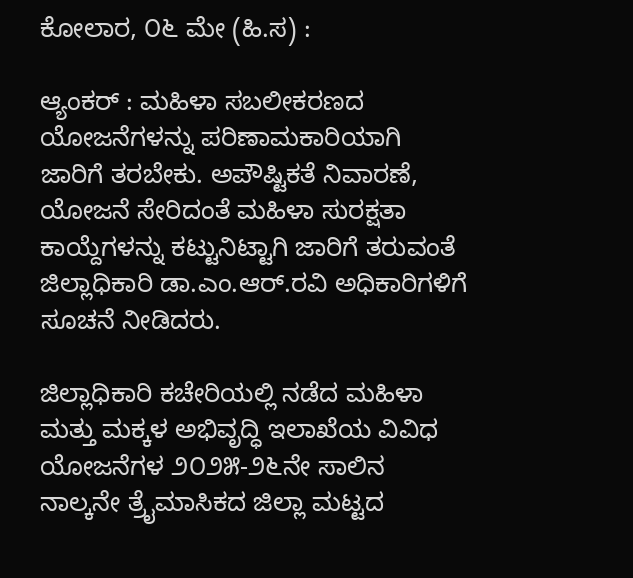ಕೋಲಾರ, ೦೬ ಮೇ (ಹಿ.ಸ) :

ಆ್ಯಂಕರ್ : ಮಹಿಳಾ ಸಬಲೀಕರಣದ ಯೋಜನೆಗಳನ್ನು ಪರಿಣಾಮಕಾರಿಯಾಗಿ ಜಾರಿಗೆ ತರಬೇಕು. ಅಪೌಷ್ಟಿಕತೆ ನಿವಾರಣೆ, ಯೋಜನೆ ಸೇರಿದಂತೆ ಮಹಿಳಾ ಸುರಕ್ಷತಾ ಕಾಯ್ದೆಗಳನ್ನು ಕಟ್ಟುನಿಟ್ಟಾಗಿ ಜಾರಿಗೆ ತರುವಂತೆ ಜಿಲ್ಲಾಧಿಕಾರಿ ಡಾ.ಎಂ.ಆರ್.ರವಿ ಅಧಿಕಾರಿಗಳಿಗೆ ಸೂಚನೆ ನೀಡಿದರು.

ಜಿಲ್ಲಾಧಿಕಾರಿ ಕಚೇರಿಯಲ್ಲಿ ನಡೆದ ಮಹಿಳಾ ಮತ್ತು ಮಕ್ಕಳ ಅಭಿವೃದ್ಧಿ ಇಲಾಖೆಯ ವಿವಿಧ ಯೋಜನೆಗಳ ೨೦೨೫-೨೬ನೇ ಸಾಲಿನ ನಾಲ್ಕನೇ ತ್ರೈಮಾಸಿಕದ ಜಿಲ್ಲಾ ಮಟ್ಟದ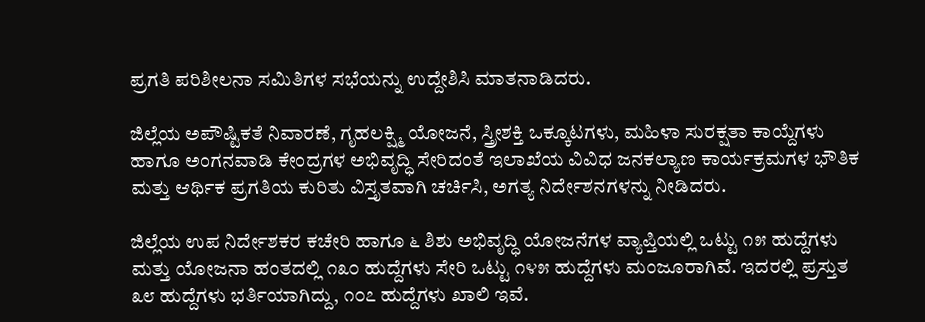ಪ್ರಗತಿ ಪರಿಶೀಲನಾ ಸಮಿತಿಗಳ ಸಭೆಯನ್ನು ಉದ್ದೇಶಿಸಿ ಮಾತನಾಡಿದರು.

ಜಿಲ್ಲೆಯ ಅಪೌಷ್ಟಿಕತೆ ನಿವಾರಣೆ, ಗೃಹಲಕ್ಷ್ಮಿ ಯೋಜನೆ, ಸ್ತ್ರೀಶಕ್ತಿ ಒಕ್ಕೂಟಗಳು, ಮಹಿಳಾ ಸುರಕ್ಷತಾ ಕಾಯ್ದೆಗಳು ಹಾಗೂ ಅಂಗನವಾಡಿ ಕೇಂದ್ರಗಳ ಅಭಿವೃದ್ಧಿ ಸೇರಿದಂತೆ ಇಲಾಖೆಯ ವಿವಿಧ ಜನಕಲ್ಯಾಣ ಕಾರ್ಯಕ್ರಮಗಳ ಭೌತಿಕ ಮತ್ತು ಆರ್ಥಿಕ ಪ್ರಗತಿಯ ಕುರಿತು ವಿಸ್ತೃತವಾಗಿ ಚರ್ಚಿಸಿ, ಅಗತ್ಯ ನಿರ್ದೇಶನಗಳನ್ನು ನೀಡಿದರು.

ಜಿಲ್ಲೆಯ ಉಪ ನಿರ್ದೇಶಕರ ಕಚೇರಿ ಹಾಗೂ ೬ ಶಿಶು ಅಭಿವೃದ್ಧಿ ಯೋಜನೆಗಳ ವ್ಯಾಪ್ತಿಯಲ್ಲಿ ಒಟ್ಟು ೧೫ ಹುದ್ದೆಗಳು ಮತ್ತು ಯೋಜನಾ ಹಂತದಲ್ಲಿ ೧೩೦ ಹುದ್ದೆಗಳು ಸೇರಿ ಒಟ್ಟು ೧೪೫ ಹುದ್ದೆಗಳು ಮಂಜೂರಾಗಿವೆ. ಇದರಲ್ಲಿ ಪ್ರಸ್ತುತ ೩೮ ಹುದ್ದೆಗಳು ಭರ್ತಿಯಾಗಿದ್ದು, ೧೦೭ ಹುದ್ದೆಗಳು ಖಾಲಿ ಇವೆ.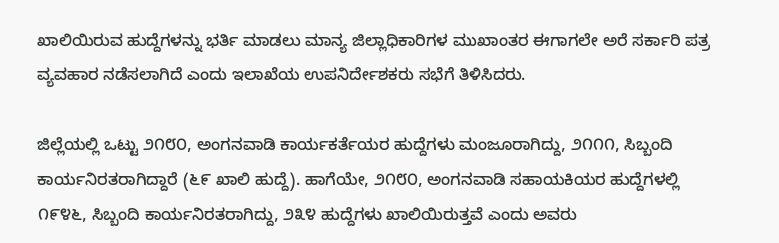ಖಾಲಿಯಿರುವ ಹುದ್ದೆಗಳನ್ನು ಭರ್ತಿ ಮಾಡಲು ಮಾನ್ಯ ಜಿಲ್ಲಾಧಿಕಾರಿಗಳ ಮುಖಾಂತರ ಈಗಾಗಲೇ ಅರೆ ಸರ್ಕಾರಿ ಪತ್ರ ವ್ಯವಹಾರ ನಡೆಸಲಾಗಿದೆ ಎಂದು ಇಲಾಖೆಯ ಉಪನಿರ್ದೇಶಕರು ಸಭೆಗೆ ತಿಳಿಸಿದರು.

ಜಿಲ್ಲೆಯಲ್ಲಿ ಒಟ್ಟು ೨೧೮೦, ಅಂಗನವಾಡಿ ಕಾರ್ಯಕರ್ತೆಯರ ಹುದ್ದೆಗಳು ಮಂಜೂರಾಗಿದ್ದು, ೨೧೧೧, ಸಿಬ್ಬಂದಿ ಕಾರ್ಯನಿರತರಾಗಿದ್ದಾರೆ (೬೯ ಖಾಲಿ ಹುದ್ದೆ). ಹಾಗೆಯೇ, ೨೧೮೦, ಅಂಗನವಾಡಿ ಸಹಾಯಕಿಯರ ಹುದ್ದೆಗಳಲ್ಲಿ ೧೯೪೬, ಸಿಬ್ಬಂದಿ ಕಾರ್ಯನಿರತರಾಗಿದ್ದು, ೨೩೪ ಹುದ್ದೆಗಳು ಖಾಲಿಯಿರುತ್ತವೆ ಎಂದು ಅವರು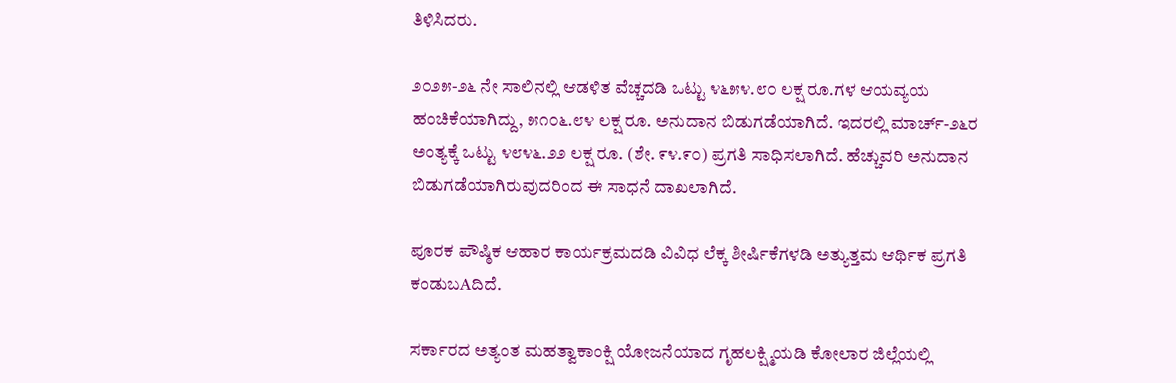ತಿಳಿಸಿದರು.

೨೦೨೫-೨೬ ನೇ ಸಾಲಿನಲ್ಲಿ ಆಡಳಿತ ವೆಚ್ಚದಡಿ ಒಟ್ಟು ೪೬೫೪.೮೦ ಲಕ್ಷ ರೂ.ಗಳ ಆಯವ್ಯಯ ಹಂಚಿಕೆಯಾಗಿದ್ದು, ೫೧೦೬.೮೪ ಲಕ್ಷ ರೂ. ಅನುದಾನ ಬಿಡುಗಡೆಯಾಗಿದೆ. ಇದರಲ್ಲಿ ಮಾರ್ಚ್-೨೬ರ ಅಂತ್ಯಕ್ಕೆ ಒಟ್ಟು ೪೮೪೬.೨೨ ಲಕ್ಷ ರೂ. (ಶೇ. ೯೪.೯೦) ಪ್ರಗತಿ ಸಾಧಿಸಲಾಗಿದೆ. ಹೆಚ್ಚುವರಿ ಅನುದಾನ ಬಿಡುಗಡೆಯಾಗಿರುವುದರಿಂದ ಈ ಸಾಧನೆ ದಾಖಲಾಗಿದೆ.

ಪೂರಕ ಪೌಷ್ಠಿಕ ಆಹಾರ ಕಾರ್ಯಕ್ರಮದಡಿ ವಿವಿಧ ಲೆಕ್ಕ ಶೀರ್ಷಿಕೆಗಳಡಿ ಅತ್ಯುತ್ತಮ ಆರ್ಥಿಕ ಪ್ರಗತಿ ಕಂಡುಬAದಿದೆ.

ಸರ್ಕಾರದ ಅತ್ಯಂತ ಮಹತ್ವಾಕಾಂಕ್ಷಿ ಯೋಜನೆಯಾದ ಗೃಹಲಕ್ಷ್ಮಿಯಡಿ ಕೋಲಾರ ಜಿಲ್ಲೆಯಲ್ಲಿ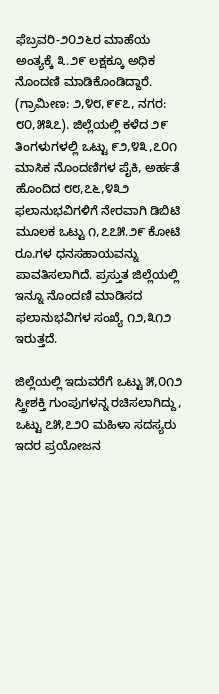ಫೆಬ್ರವರಿ-೨೦೨೬ರ ಮಾಹೆಯ ಅಂತ್ಯಕ್ಕೆ ೩.೨೯ ಲಕ್ಷಕ್ಕೂ ಅಧಿಕ ನೊಂದಣಿ ಮಾಡಿಕೊಂಡಿದ್ದಾರೆ. (ಗ್ರಾಮೀಣ: ೨,೪೮,೯೯೭, ನಗರ: ೮೦,೫೩೭). ಜಿಲ್ಲೆಯಲ್ಲಿ ಕಳೆದ ೨೯ ತಿಂಗಳುಗಳಲ್ಲಿ ಒಟ್ಟು ೯೨,೪೩,೭೦೧ ಮಾಸಿಕ ನೊಂದಣಿಗಳ ಪೈಕಿ, ಅರ್ಹತೆ ಹೊಂದಿದ ೮೮,೭೬,೪೩೨ ಫಲಾನುಭವಿಗಳಿಗೆ ನೇರವಾಗಿ ಡಿಬಿಟಿ ಮೂಲಕ ಒಟ್ಟು ೧,೭೭೫.೨೯ ಕೋಟಿ ರೂ.ಗಳ ಧನಸಹಾಯವನ್ನು ಪಾವತಿಸಲಾಗಿದೆ. ಪ್ರಸ್ತುತ ಜಿಲ್ಲೆಯಲ್ಲಿ ಇನ್ನೂ ನೊಂದಣಿ ಮಾಡಿಸದ ಫಲಾನುಭವಿಗಳ ಸಂಖ್ಯೆ ೧೨,೩೧೨ ಇರುತ್ತದೆ.

ಜಿಲ್ಲೆಯಲ್ಲಿ ಇದುವರೆಗೆ ಒಟ್ಟು ೫,೦೧೨ ಸ್ತ್ರೀಶಕ್ತಿ ಗುಂಪುಗಳನ್ನ ರಚಿಸಲಾಗಿದ್ದು, ಒಟ್ಟು ೭೫,೭೨೦ ಮಹಿಳಾ ಸದಸ್ಯರು ಇದರ ಪ್ರಯೋಜನ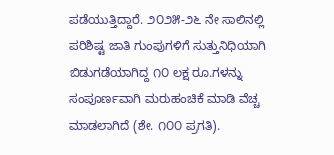ಪಡೆಯುತ್ತಿದ್ದಾರೆ. ೨೦೨೫-೨೬ ನೇ ಸಾಲಿನಲ್ಲಿ ಪರಿಶಿಷ್ಟ ಜಾತಿ ಗುಂಪುಗಳಿಗೆ ಸುತ್ತುನಿಧಿಯಾಗಿ ಬಿಡುಗಡೆಯಾಗಿದ್ದ ೧೦ ಲಕ್ಷ ರೂ.ಗಳನ್ನು ಸಂಪೂರ್ಣವಾಗಿ ಮರುಹಂಚಿಕೆ ಮಾಡಿ ವೆಚ್ಚ ಮಾಡಲಾಗಿದೆ (ಶೇ. ೧೦೦ ಪ್ರಗತಿ).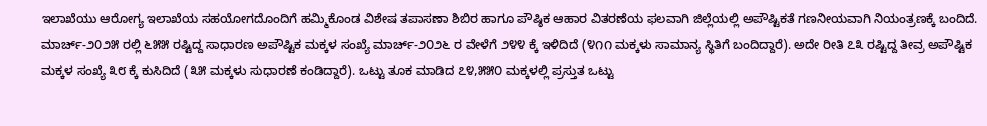ಇಲಾಖೆಯು ಆರೋಗ್ಯ ಇಲಾಖೆಯ ಸಹಯೋಗದೊಂದಿಗೆ ಹಮ್ಮಿಕೊಂಡ ವಿಶೇಷ ತಪಾಸಣಾ ಶಿಬಿರ ಹಾಗೂ ಪೌಷ್ಠಿಕ ಆಹಾರ ವಿತರಣೆಯ ಫಲವಾಗಿ ಜಿಲ್ಲೆಯಲ್ಲಿ ಅಪೌಷ್ಟಿಕತೆ ಗಣನೀಯವಾಗಿ ನಿಯಂತ್ರಣಕ್ಕೆ ಬಂದಿದೆ. ಮಾರ್ಚ್-೨೦೨೫ ರಲ್ಲಿ ೬೫೫ ರಷ್ಟಿದ್ದ ಸಾಧಾರಣ ಅಪೌಷ್ಟಿಕ ಮಕ್ಕಳ ಸಂಖ್ಯೆ ಮಾರ್ಚ್-೨೦೨೬ ರ ವೇಳೆಗೆ ೨೪೪ ಕ್ಕೆ ಇಳಿದಿದೆ (೪೧೧ ಮಕ್ಕಳು ಸಾಮಾನ್ಯ ಸ್ಥಿತಿಗೆ ಬಂದಿದ್ದಾರೆ). ಅದೇ ರೀತಿ ೭೩ ರಷ್ಟಿದ್ದ ತೀವ್ರ ಅಪೌಷ್ಟಿಕ ಮಕ್ಕಳ ಸಂಖ್ಯೆ ೩೮ ಕ್ಕೆ ಕುಸಿದಿದೆ (೩೫ ಮಕ್ಕಳು ಸುಧಾರಣೆ ಕಂಡಿದ್ದಾರೆ). ಒಟ್ಟು ತೂಕ ಮಾಡಿದ ೭೪,೫೫೦ ಮಕ್ಕಳಲ್ಲಿ ಪ್ರಸ್ತುತ ಒಟ್ಟು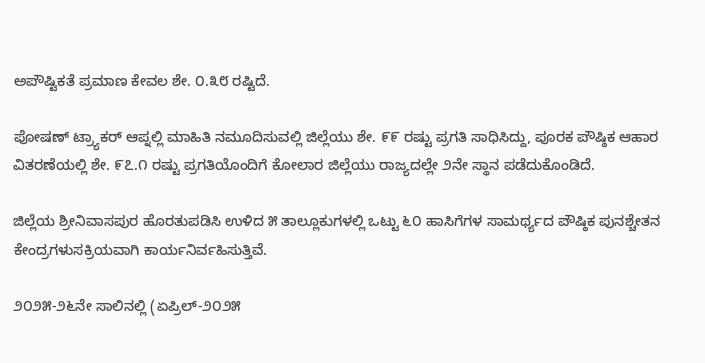ಅಪೌಷ್ಟಿಕತೆ ಪ್ರಮಾಣ ಕೇವಲ ಶೇ. ೦.೩೮ ರಷ್ಟಿದೆ.

ಪೋಷಣ್ ಟ್ರ್ಯಾಕರ್ ಆಪ್ನಲ್ಲಿ ಮಾಹಿತಿ ನಮೂದಿಸುವಲ್ಲಿ ಜಿಲ್ಲೆಯು ಶೇ. ೯೯ ರಷ್ಟು ಪ್ರಗತಿ ಸಾಧಿಸಿದ್ದು, ಪೂರಕ ಪೌಷ್ಠಿಕ ಆಹಾರ ವಿತರಣೆಯಲ್ಲಿ ಶೇ. ೯೭.೧ ರಷ್ಟು ಪ್ರಗತಿಯೊಂದಿಗೆ ಕೋಲಾರ ಜಿಲ್ಲೆಯು ರಾಜ್ಯದಲ್ಲೇ ೨ನೇ ಸ್ಥಾನ ಪಡೆದುಕೊಂಡಿದೆ.

ಜಿಲ್ಲೆಯ ಶ್ರೀನಿವಾಸಪುರ ಹೊರತುಪಡಿಸಿ ಉಳಿದ ೫ ತಾಲ್ಲೂಕುಗಳಲ್ಲಿ ಒಟ್ಟು ೬೦ ಹಾಸಿಗೆಗಳ ಸಾಮರ್ಥ್ಯದ ಪೌಷ್ಠಿಕ ಪುನಶ್ಚೇತನ ಕೇಂದ್ರಗಳುಸಕ್ರಿಯವಾಗಿ ಕಾರ್ಯನಿರ್ವಹಿಸುತ್ತಿವೆ.

೨೦೨೫-೨೬ನೇ ಸಾಲಿನಲ್ಲಿ (ಏಪ್ರಿಲ್-೨೦೨೫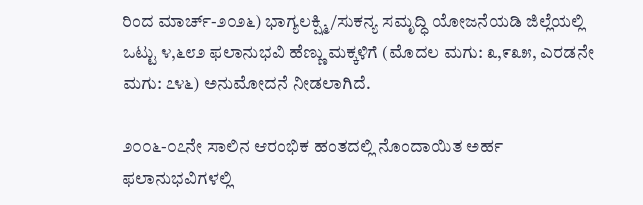ರಿಂದ ಮಾರ್ಚ್-೨೦೨೬) ಭಾಗ್ಯಲಕ್ಷ್ಮಿ/ಸುಕನ್ಯ ಸಮೃದ್ಧಿ ಯೋಜನೆಯಡಿ ಜಿಲ್ಲೆಯಲ್ಲಿ ಒಟ್ಟು ೪,೬೮೨ ಫಲಾನುಭವಿ ಹೆಣ್ಣು ಮಕ್ಕಳಿಗೆ (ಮೊದಲ ಮಗು: ೩,೯೩೫, ಎರಡನೇ ಮಗು: ೭೪೬) ಅನುಮೋದನೆ ನೀಡಲಾಗಿದೆ.

೨೦೦೬-೦೭ನೇ ಸಾಲಿನ ಆರಂಭಿಕ ಹಂತದಲ್ಲಿ ನೊಂದಾಯಿತ ಅರ್ಹ ಫಲಾನುಭವಿಗಳಲ್ಲಿ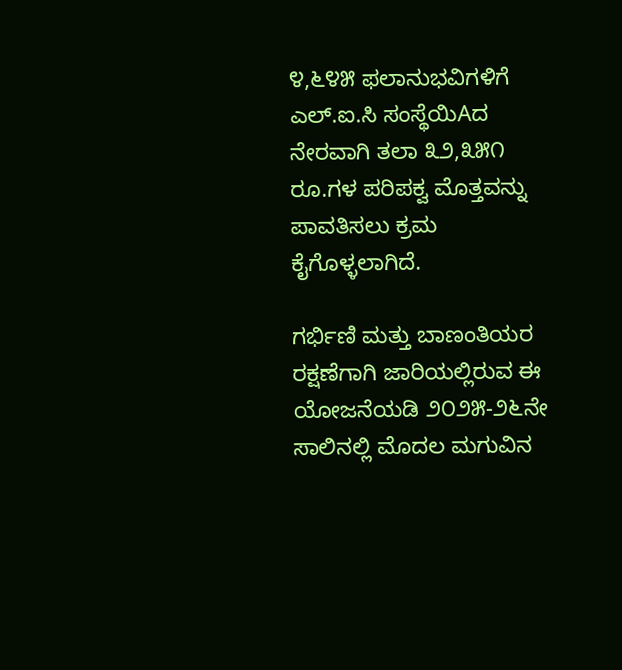೪,೬೪೫ ಫಲಾನುಭವಿಗಳಿಗೆ ಎಲ್.ಐ.ಸಿ ಸಂಸ್ಥೆಯಿAದ ನೇರವಾಗಿ ತಲಾ ೩೨,೩೫೧ ರೂ.ಗಳ ಪರಿಪಕ್ವ ಮೊತ್ತವನ್ನು ಪಾವತಿಸಲು ಕ್ರಮ ಕೈಗೊಳ್ಳಲಾಗಿದೆ.

ಗರ್ಭಿಣಿ ಮತ್ತು ಬಾಣಂತಿಯರ ರಕ್ಷಣೆಗಾಗಿ ಜಾರಿಯಲ್ಲಿರುವ ಈ ಯೋಜನೆಯಡಿ ೨೦೨೫-೨೬ನೇ ಸಾಲಿನಲ್ಲಿ ಮೊದಲ ಮಗುವಿನ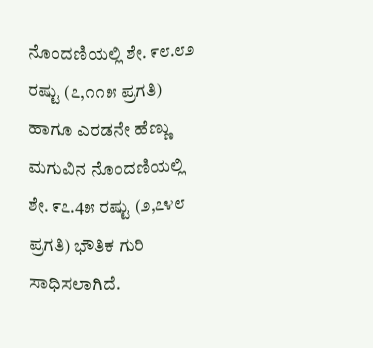ನೊಂದಣಿಯಲ್ಲಿ ಶೇ. ೯೮.೮೨ ರಷ್ಟು (೭,೧೧೫ ಪ್ರಗತಿ) ಹಾಗೂ ಎರಡನೇ ಹೆಣ್ಣು ಮಗುವಿನ ನೊಂದಣಿಯಲ್ಲಿ ಶೇ. ೯೭.4೫ ರಷ್ಟು (೨,೭೪೮ ಪ್ರಗತಿ) ಭೌತಿಕ ಗುರಿ ಸಾಧಿಸಲಾಗಿದೆ.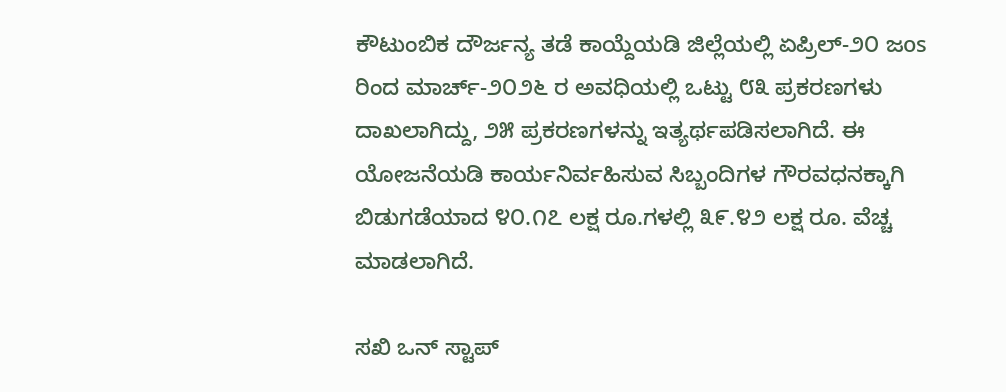ಕೌಟುಂಬಿಕ ದೌರ್ಜನ್ಯ ತಡೆ ಕಾಯ್ದೆಯಡಿ ಜಿಲ್ಲೆಯಲ್ಲಿ ಏಪ್ರಿಲ್-೨೦ ಜos ರಿಂದ ಮಾರ್ಚ್-೨೦೨೬ ರ ಅವಧಿಯಲ್ಲಿ ಒಟ್ಟು ೮೩ ಪ್ರಕರಣಗಳು ದಾಖಲಾಗಿದ್ದು, ೨೫ ಪ್ರಕರಣಗಳನ್ನು ಇತ್ಯರ್ಥಪಡಿಸಲಾಗಿದೆ. ಈ ಯೋಜನೆಯಡಿ ಕಾರ್ಯನಿರ್ವಹಿಸುವ ಸಿಬ್ಬಂದಿಗಳ ಗೌರವಧನಕ್ಕಾಗಿ ಬಿಡುಗಡೆಯಾದ ೪೦.೧೭ ಲಕ್ಷ ರೂ.ಗಳಲ್ಲಿ ೩೯.೪೨ ಲಕ್ಷ ರೂ. ವೆಚ್ಚ ಮಾಡಲಾಗಿದೆ.

ಸಖಿ ಒನ್ ಸ್ಟಾಪ್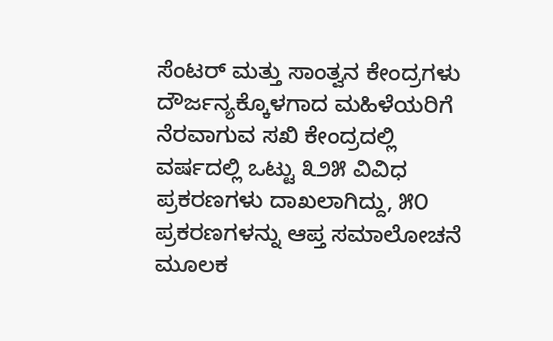ಸೆಂಟರ್ ಮತ್ತು ಸಾಂತ್ವನ ಕೇಂದ್ರಗಳು ದೌರ್ಜನ್ಯಕ್ಕೊಳಗಾದ ಮಹಿಳೆಯರಿಗೆ ನೆರವಾಗುವ ಸಖಿ ಕೇಂದ್ರದಲ್ಲಿ ವರ್ಷದಲ್ಲಿ ಒಟ್ಟು ೩೨೫ ವಿವಿಧ ಪ್ರಕರಣಗಳು ದಾಖಲಾಗಿದ್ದು, ೫೦ ಪ್ರಕರಣಗಳನ್ನು ಆಪ್ತ ಸಮಾಲೋಚನೆ ಮೂಲಕ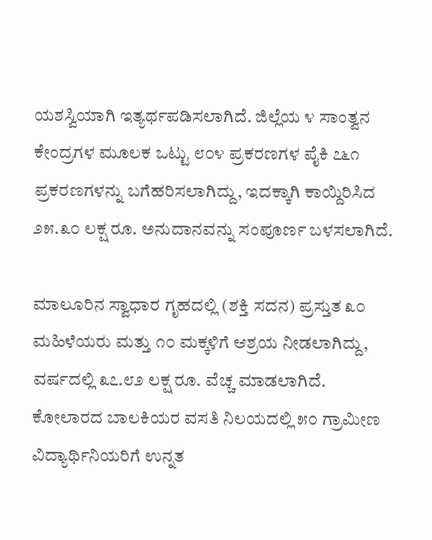ಯಶಸ್ವಿಯಾಗಿ ಇತ್ಯರ್ಥಪಡಿಸಲಾಗಿದೆ. ಜಿಲ್ಲೆಯ ೪ ಸಾಂತ್ವನ ಕೇಂದ್ರಗಳ ಮೂಲಕ ಒಟ್ಟು ೮೦೪ ಪ್ರಕರಣಗಳ ಪೈಕಿ ೭೬೧ ಪ್ರಕರಣಗಳನ್ನು ಬಗೆಹರಿಸಲಾಗಿದ್ದು, ಇದಕ್ಕಾಗಿ ಕಾಯ್ದಿರಿಸಿದ ೨೫.೩೦ ಲಕ್ಷ ರೂ. ಅನುದಾನವನ್ನು ಸಂಪೂರ್ಣ ಬಳಸಲಾಗಿದೆ.

ಮಾಲೂರಿನ ಸ್ವಾಧಾರ ಗೃಹದಲ್ಲಿ (ಶಕ್ತಿ ಸದನ) ಪ್ರಸ್ತುತ ೩೦ ಮಹಿಳೆಯರು ಮತ್ತು ೧೦ ಮಕ್ಕಳಿಗೆ ಆಶ್ರಯ ನೀಡಲಾಗಿದ್ದು, ವರ್ಷದಲ್ಲಿ ೩೭.೮೨ ಲಕ್ಷ ರೂ. ವೆಚ್ಚ ಮಾಡಲಾಗಿದೆ. ಕೋಲಾರದ ಬಾಲಕಿಯರ ವಸತಿ ನಿಲಯದಲ್ಲಿ ೫೦ ಗ್ರಾಮೀಣ ವಿದ್ಯಾರ್ಥಿನಿಯರಿಗೆ ಉನ್ನತ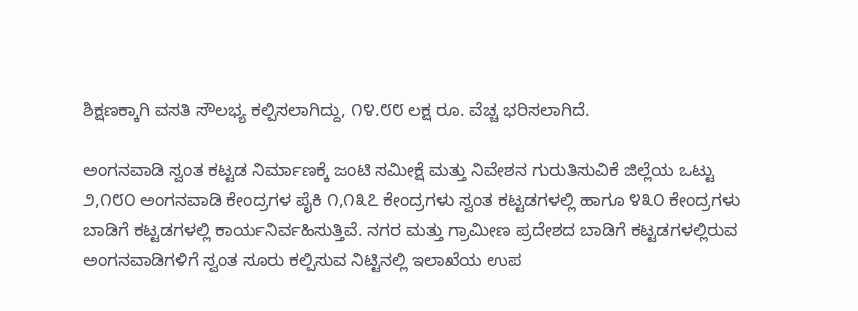ಶಿಕ್ಷಣಕ್ಕಾಗಿ ವಸತಿ ಸೌಲಭ್ಯ ಕಲ್ಪಿಸಲಾಗಿದ್ದು, ೧೪.೮೮ ಲಕ್ಷ ರೂ. ವೆಚ್ಚ ಭರಿಸಲಾಗಿದೆ.

ಅಂಗನವಾಡಿ ಸ್ವಂತ ಕಟ್ಟಡ ನಿರ್ಮಾಣಕ್ಕೆ ಜಂಟಿ ಸಮೀಕ್ಷೆ ಮತ್ತು ನಿವೇಶನ ಗುರುತಿಸುವಿಕೆ ಜಿಲ್ಲೆಯ ಒಟ್ಟು ೨,೧೮೦ ಅಂಗನವಾಡಿ ಕೇಂದ್ರಗಳ ಪೈಕಿ ೧,೧೩೭ ಕೇಂದ್ರಗಳು ಸ್ವಂತ ಕಟ್ಟಡಗಳಲ್ಲಿ ಹಾಗೂ ೪೩೦ ಕೇಂದ್ರಗಳು ಬಾಡಿಗೆ ಕಟ್ಟಡಗಳಲ್ಲಿ ಕಾರ್ಯನಿರ್ವಹಿಸುತ್ತಿವೆ. ನಗರ ಮತ್ತು ಗ್ರಾಮೀಣ ಪ್ರದೇಶದ ಬಾಡಿಗೆ ಕಟ್ಟಡಗಳಲ್ಲಿರುವ ಅಂಗನವಾಡಿಗಳಿಗೆ ಸ್ವಂತ ಸೂರು ಕಲ್ಪಿಸುವ ನಿಟ್ಟಿನಲ್ಲಿ ಇಲಾಖೆಯ ಉಪ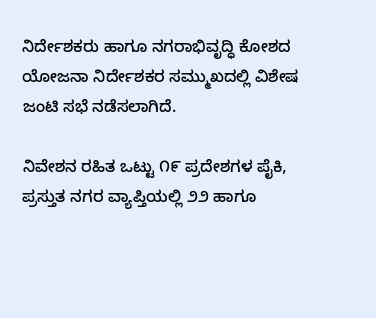ನಿರ್ದೇಶಕರು ಹಾಗೂ ನಗರಾಭಿವೃದ್ಧಿ ಕೋಶದ ಯೋಜನಾ ನಿರ್ದೇಶಕರ ಸಮ್ಮುಖದಲ್ಲಿ ವಿಶೇಷ ಜಂಟಿ ಸಭೆ ನಡೆಸಲಾಗಿದೆ.

ನಿವೇಶನ ರಹಿತ ಒಟ್ಟು ೧೯ ಪ್ರದೇಶಗಳ ಪೈಕಿ, ಪ್ರಸ್ತುತ ನಗರ ವ್ಯಾಪ್ತಿಯಲ್ಲಿ ೨೨ ಹಾಗೂ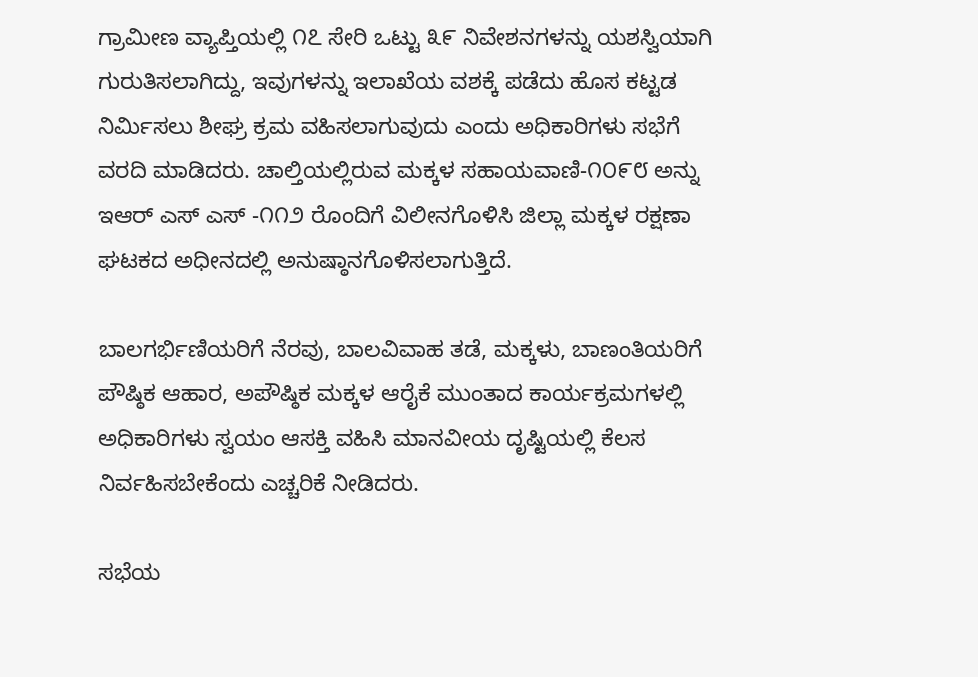ಗ್ರಾಮೀಣ ವ್ಯಾಪ್ತಿಯಲ್ಲಿ ೧೭ ಸೇರಿ ಒಟ್ಟು ೩೯ ನಿವೇಶನಗಳನ್ನು ಯಶಸ್ವಿಯಾಗಿ ಗುರುತಿಸಲಾಗಿದ್ದು, ಇವುಗಳನ್ನು ಇಲಾಖೆಯ ವಶಕ್ಕೆ ಪಡೆದು ಹೊಸ ಕಟ್ಟಡ ನಿರ್ಮಿಸಲು ಶೀಘ್ರ ಕ್ರಮ ವಹಿಸಲಾಗುವುದು ಎಂದು ಅಧಿಕಾರಿಗಳು ಸಭೆಗೆ ವರದಿ ಮಾಡಿದರು. ಚಾಲ್ತಿಯಲ್ಲಿರುವ ಮಕ್ಕಳ ಸಹಾಯವಾಣಿ-೧೦೯೮ ಅನ್ನು ಇಆರ್ ಎಸ್ ಎಸ್ -೧೧೨ ರೊಂದಿಗೆ ವಿಲೀನಗೊಳಿಸಿ ಜಿಲ್ಲಾ ಮಕ್ಕಳ ರಕ್ಷಣಾ ಘಟಕದ ಅಧೀನದಲ್ಲಿ ಅನುಷ್ಠಾನಗೊಳಿಸಲಾಗುತ್ತಿದೆ.

ಬಾಲಗರ್ಭಿಣಿಯರಿಗೆ ನೆರವು, ಬಾಲವಿವಾಹ ತಡೆ, ಮಕ್ಕಳು, ಬಾಣಂತಿಯರಿಗೆ ಪೌಷ್ಠಿಕ ಆಹಾರ, ಅಪೌಷ್ಠಿಕ ಮಕ್ಕಳ ಆರೈಕೆ ಮುಂತಾದ ಕಾರ್ಯಕ್ರಮಗಳಲ್ಲಿ ಅಧಿಕಾರಿಗಳು ಸ್ವಯಂ ಆಸಕ್ತಿ ವಹಿಸಿ ಮಾನವೀಯ ದೃಷ್ಟಿಯಲ್ಲಿ ಕೆಲಸ ನಿರ್ವಹಿಸಬೇಕೆಂದು ಎಚ್ಚರಿಕೆ ನೀಡಿದರು.

ಸಭೆಯ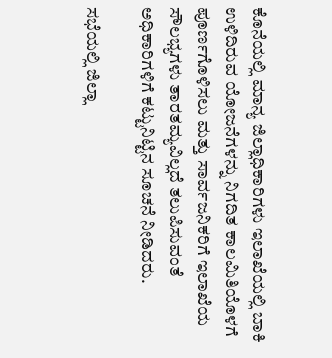ಕೊನೆಯಲ್ಲಿ ಮಾನ್ಯ ಜಿಲ್ಲಾಧಿಕಾರಿಗಳು ಇಲಾಖೆಯಲ್ಲಿ ಬಾಕಿ ಉಳಿದಿರುವ ಯೋಜನೆಗಳನ್ನು ನಿಗದಿತ ಕಾಲಮಿತಿಯೊಳಗೆ ಪೂರ್ಣಗೊಳಿಸಲು ಮತ್ತು ಸಾರ್ವಜನಿಕರಿಗೆ ಇಲಾಖೆಯ ಸೌಲಭ್ಯಗಳು ತಾರತಮ್ಯವಿಲ್ಲದೆ ತಲುಪಿಸುವಂತೆ ಅಧಿಕಾರಿಗಳಿಗೆ ಕಟ್ಟುನಿಟ್ಟಿನ ಸೂಚನೆ ನೀಡಿದರು.

ಸಭೆಯಲ್ಲಿ ಜಿಲ್ಲಾ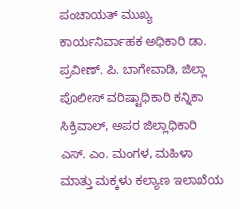ಪಂಚಾಯತ್ ಮುಖ್ಯ ಕಾರ್ಯನಿರ್ವಾಹಕ ಅಧಿಕಾರಿ ಡಾ. ಪ್ರವೀಣ್. ಪಿ. ಬಾಗೇವಾಡಿ, ಜಿಲ್ಲಾ ಪೊಲೀಸ್ ವರಿಷ್ಟಾಧಿಕಾರಿ ಕನ್ನಿಕಾ ಸಿಕ್ರಿವಾಲ್, ಅಪರ ಜಿಲ್ಲಾಧಿಕಾರಿ ಎಸ್. ಎಂ. ಮಂಗಳ, ಮಹಿಳಾ ಮಾತ್ತು ಮಕ್ಕಳು ಕಲ್ಯಾಣ ಇಲಾಖೆಯ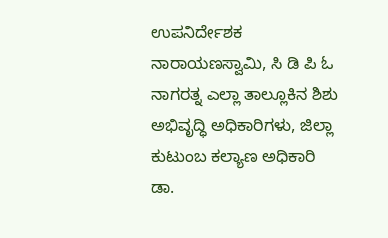ಉಪನಿರ್ದೇಶಕ ನಾರಾಯಣಸ್ವಾಮಿ, ಸಿ ಡಿ ಪಿ ಓ ನಾಗರತ್ನ ಎಲ್ಲಾ ತಾಲ್ಲೂಕಿನ ಶಿಶು ಅಭಿವೃದ್ಧಿ ಅಧಿಕಾರಿಗಳು, ಜಿಲ್ಲಾ ಕುಟುಂಬ ಕಲ್ಯಾಣ ಅಧಿಕಾರಿ ಡಾ.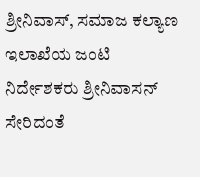ಶ್ರೀನಿವಾಸ್, ಸಮಾಜ ಕಲ್ಯಾಣ ಇಲಾಖೆಯ ಜಂಟಿ ನಿರ್ದೇಶಕರು ಶ್ರೀನಿವಾಸನ್ ಸೇರಿದಂತೆ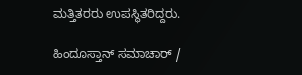ಮತ್ತಿತರರು ಉಪಸ್ಥಿತರಿದ್ದರು.

ಹಿಂದೂಸ್ತಾನ್ ಸಮಾಚಾರ್ /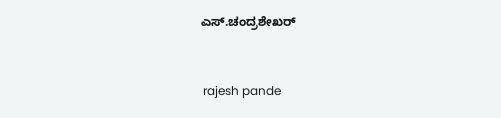ಎಸ್.ಚಂದ್ರಶೇಖರ್


 rajesh pande